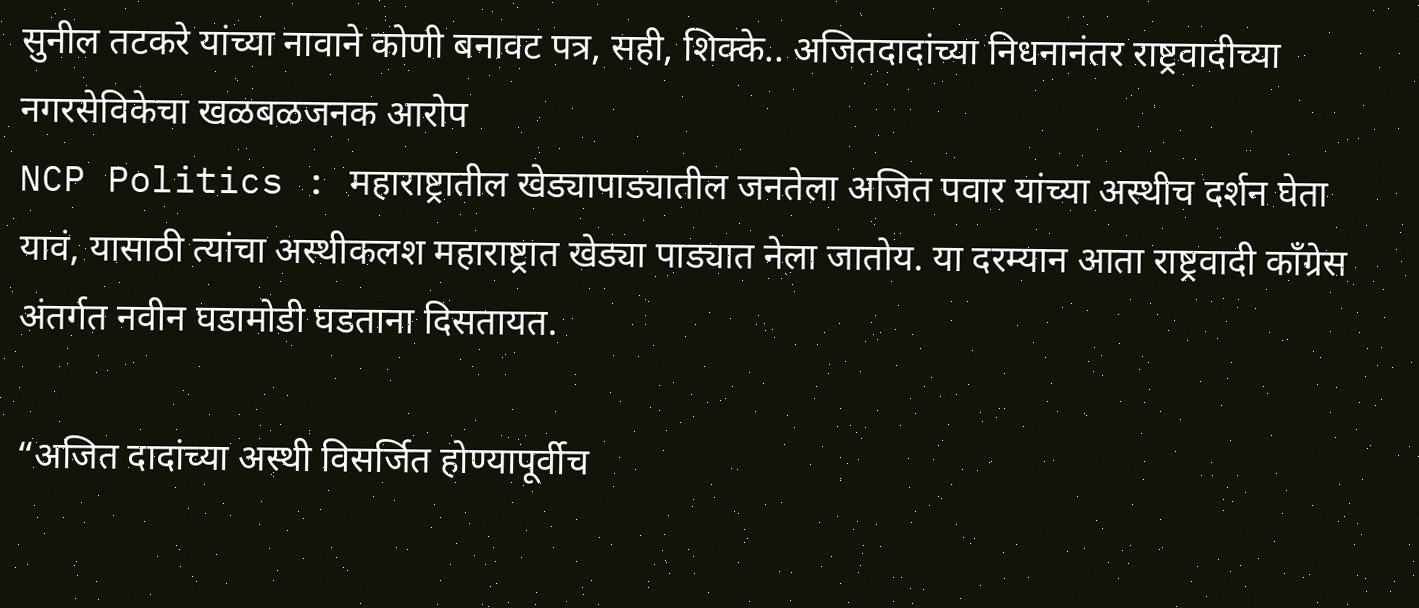सुनील तटकरे यांच्या नावाने कोणी बनावट पत्र, सही, शिक्के.. अजितदादांच्या निधनानंतर राष्ट्रवादीच्या नगरसेविकेचा खळबळजनक आरोप
NCP Politics : महाराष्ट्रातील खेड्यापाड्यातील जनतेला अजित पवार यांच्या अस्थीच दर्शन घेता यावं, यासाठी त्यांचा अस्थीकलश महाराष्ट्रात खेड्या पाड्यात नेला जातोय. या दरम्यान आता राष्ट्रवादी काँग्रेस अंतर्गत नवीन घडामोडी घडताना दिसतायत.

“अजित दादांच्या अस्थी विसर्जित होण्यापूर्वीच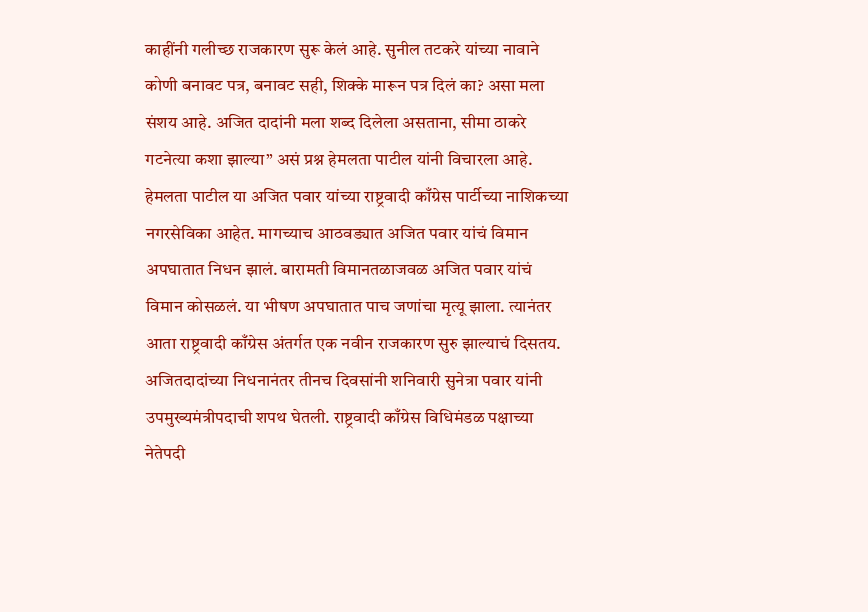काहींनी गलीच्छ राजकारण सुरू केलं आहे. सुनील तटकरे यांच्या नावाने कोणी बनावट पत्र, बनावट सही, शिक्के मारून पत्र दिलं का? असा मला संशय आहे. अजित दादांनी मला शब्द दिलेला असताना, सीमा ठाकरे गटनेत्या कशा झाल्या” असं प्रश्न हेमलता पाटील यांनी विचारला आहे. हेमलता पाटील या अजित पवार यांच्या राष्ट्रवादी काँग्रेस पार्टीच्या नाशिकच्या नगरसेविका आहेत. मागच्याच आठवड्यात अजित पवार यांचं विमान अपघातात निधन झालं. बारामती विमानतळाजवळ अजित पवार यांचं विमान कोसळलं. या भीषण अपघातात पाच जणांचा मृत्यू झाला. त्यानंतर आता राष्ट्रवादी काँग्रेस अंतर्गत एक नवीन राजकारण सुरु झाल्याचं दिसतय.
अजितदादांच्या निधनानंतर तीनच दिवसांनी शनिवारी सुनेत्रा पवार यांनी उपमुख्यमंत्रीपदाची शपथ घेतली. राष्ट्रवादी काँग्रेस विधिमंडळ पक्षाच्या नेतेपदी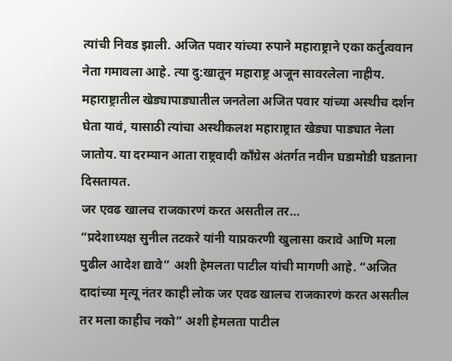त्यांची निवड झाली. अजित पवार यांच्या रुपाने महाराष्ट्राने एका कर्तुत्ववान नेता गमावला आहे. त्या दु:खातून महाराष्ट्र अजून सावरलेला नाहीय. महाराष्ट्रातील खेड्यापाड्यातील जनतेला अजित पवार यांच्या अस्थीच दर्शन घेता यावं, यासाठी त्यांचा अस्थीकलश महाराष्ट्रात खेड्या पाड्यात नेला जातोय. या दरम्यान आता राष्ट्रवादी काँग्रेस अंतर्गत नवीन घडामोडी घडताना दिसतायत.
जर एवढ खालच राजकारणं करत असतील तर…
“प्रदेशाध्यक्ष सुनील तटकरे यांनी याप्रकरणी खुलासा करावे आणि मला पुढील आदेश द्यावे” अशी हेमलता पाटील यांची मागणी आहे. “अजित दादांच्या मृत्यू नंतर काही लोक जर एवढ खालच राजकारणं करत असतील तर मला काहीच नको” अशी हेमलता पाटील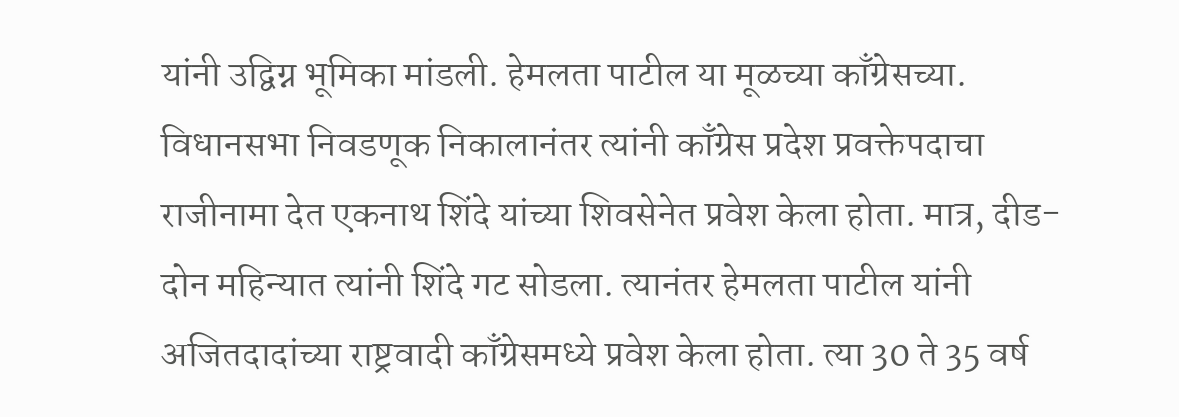यांनी उद्विग्न भूमिका मांडली. हेमलता पाटील या मूळच्या काँग्रेसच्या. विधानसभा निवडणूक निकालानंतर त्यांनी काँग्रेस प्रदेश प्रवक्तेपदाचा राजीनामा देत एकनाथ शिंदे यांच्या शिवसेनेत प्रवेश केला होता. मात्र, दीड-दोन महिन्यात त्यांनी शिंदे गट सोडला. त्यानंतर हेमलता पाटील यांनी अजितदादांच्या राष्ट्रवादी काँग्रेसमध्ये प्रवेश केला होता. त्या 30 ते 35 वर्ष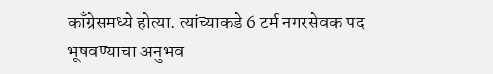काँग्रेसमध्ये होत्या. त्यांच्याकडे 6 टर्म नगरसेवक पद भूषवण्याचा अनुभव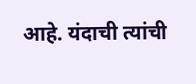आहे. यंदाची त्यांची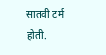सातवी टर्म होती.